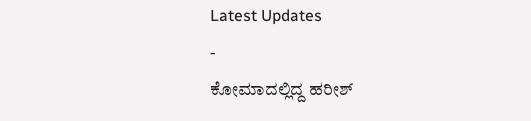Latest Updates
-
ಕೋಮಾದಲ್ಲಿದ್ದ ಹರೀಶ್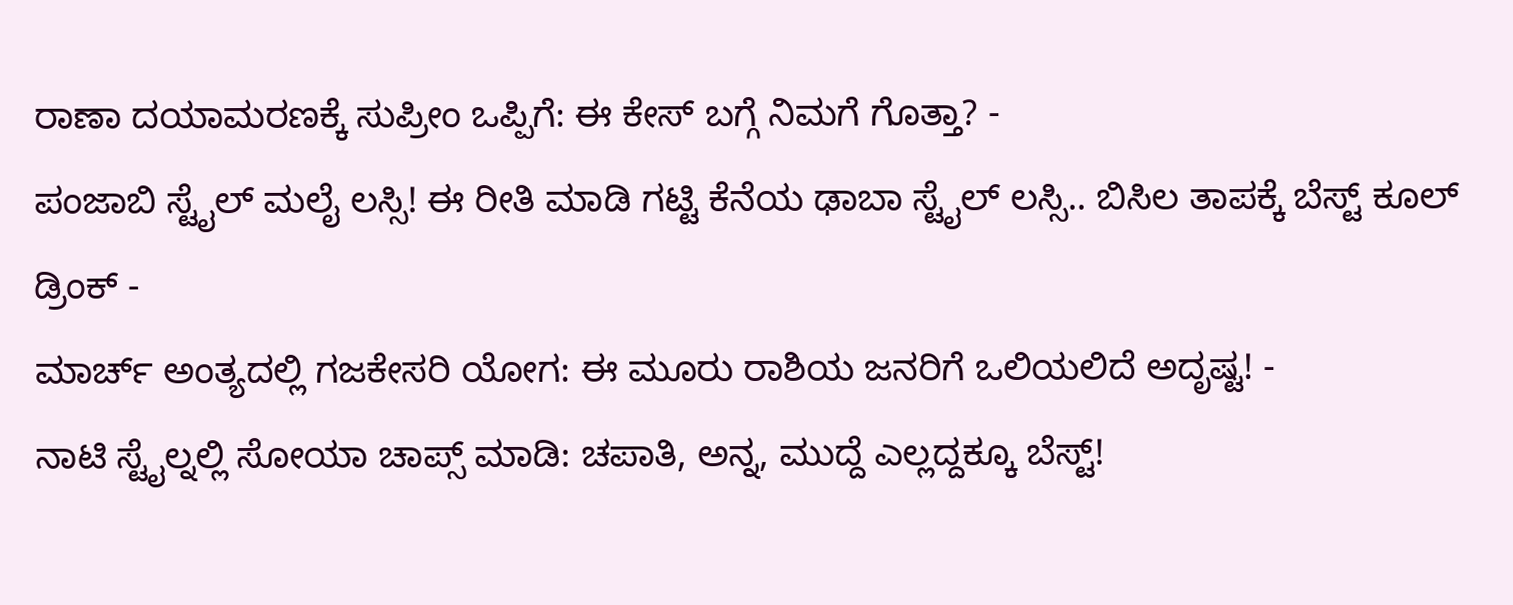ರಾಣಾ ದಯಾಮರಣಕ್ಕೆ ಸುಪ್ರೀಂ ಒಪ್ಪಿಗೆ: ಈ ಕೇಸ್ ಬಗ್ಗೆ ನಿಮಗೆ ಗೊತ್ತಾ? -
ಪಂಜಾಬಿ ಸ್ಟೈಲ್ ಮಲೈ ಲಸ್ಸಿ! ಈ ರೀತಿ ಮಾಡಿ ಗಟ್ಟಿ ಕೆನೆಯ ಢಾಬಾ ಸ್ಟೈಲ್ ಲಸ್ಸಿ.. ಬಿಸಿಲ ತಾಪಕ್ಕೆ ಬೆಸ್ಟ್ ಕೂಲ್ ಡ್ರಿಂಕ್ -
ಮಾರ್ಚ್ ಅಂತ್ಯದಲ್ಲಿ ಗಜಕೇಸರಿ ಯೋಗ: ಈ ಮೂರು ರಾಶಿಯ ಜನರಿಗೆ ಒಲಿಯಲಿದೆ ಅದೃಷ್ಟ! -
ನಾಟಿ ಸ್ಟೈಲ್ನಲ್ಲಿ ಸೋಯಾ ಚಾಪ್ಸ್ ಮಾಡಿ: ಚಪಾತಿ, ಅನ್ನ, ಮುದ್ದೆ ಎಲ್ಲದ್ದಕ್ಕೂ ಬೆಸ್ಟ್!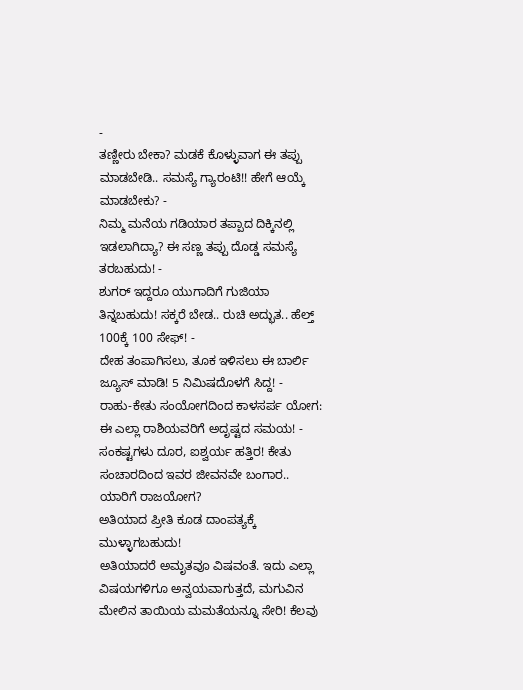-
ತಣ್ಣೀರು ಬೇಕಾ? ಮಡಕೆ ಕೊಳ್ಳುವಾಗ ಈ ತಪ್ಪು ಮಾಡಬೇಡಿ.. ಸಮಸ್ಯೆ ಗ್ಯಾರಂಟಿ!! ಹೇಗೆ ಆಯ್ಕೆ ಮಾಡಬೇಕು? -
ನಿಮ್ಮ ಮನೆಯ ಗಡಿಯಾರ ತಪ್ಪಾದ ದಿಕ್ಕಿನಲ್ಲಿ ಇಡಲಾಗಿದ್ಯಾ? ಈ ಸಣ್ಣ ತಪ್ಪು ದೊಡ್ಡ ಸಮಸ್ಯೆ ತರಬಹುದು! -
ಶುಗರ್ ಇದ್ದರೂ ಯುಗಾದಿಗೆ ಗುಜಿಯಾ ತಿನ್ನಬಹುದು! ಸಕ್ಕರೆ ಬೇಡ.. ರುಚಿ ಅದ್ಭುತ.. ಹೆಲ್ತ್ 100ಕ್ಕೆ 100 ಸೇಫ್! -
ದೇಹ ತಂಪಾಗಿಸಲು, ತೂಕ ಇಳಿಸಲು ಈ ಬಾರ್ಲಿ ಜ್ಯೂಸ್ ಮಾಡಿ! 5 ನಿಮಿಷದೊಳಗೆ ಸಿದ್ದ! -
ರಾಹು-ಕೇತು ಸಂಯೋಗದಿಂದ ಕಾಳಸರ್ಪ ಯೋಗ: ಈ ಎಲ್ಲಾ ರಾಶಿಯವರಿಗೆ ಅದೃಷ್ಟದ ಸಮಯ! -
ಸಂಕಷ್ಟಗಳು ದೂರ, ಐಶ್ವರ್ಯ ಹತ್ತಿರ! ಕೇತು ಸಂಚಾರದಿಂದ ಇವರ ಜೀವನವೇ ಬಂಗಾರ.. ಯಾರಿಗೆ ರಾಜಯೋಗ?
ಅತಿಯಾದ ಪ್ರೀತಿ ಕೂಡ ದಾಂಪತ್ಯಕ್ಕೆ ಮುಳ್ಳಾಗಬಹುದು!
ಅತಿಯಾದರೆ ಅಮೃತವೂ ವಿಷವಂತೆ. ಇದು ಎಲ್ಲಾ ವಿಷಯಗಳಿಗೂ ಅನ್ವಯವಾಗುತ್ತದೆ, ಮಗುವಿನ ಮೇಲಿನ ತಾಯಿಯ ಮಮತೆಯನ್ನೂ ಸೇರಿ! ಕೆಲವು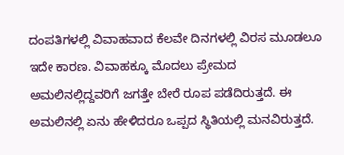ದಂಪತಿಗಳಲ್ಲಿ ವಿವಾಹವಾದ ಕೆಲವೇ ದಿನಗಳಲ್ಲಿ ವಿರಸ ಮೂಡಲೂ ಇದೇ ಕಾರಣ. ವಿವಾಹಕ್ಕೂ ಮೊದಲು ಪ್ರೇಮದ ಅಮಲಿನಲ್ಲಿದ್ದವರಿಗೆ ಜಗತ್ತೇ ಬೇರೆ ರೂಪ ಪಡೆದಿರುತ್ತದೆ. ಈ ಅಮಲಿನಲ್ಲಿ ಏನು ಹೇಳಿದರೂ ಒಪ್ಪದ ಸ್ಥಿತಿಯಲ್ಲಿ ಮನವಿರುತ್ತದೆ.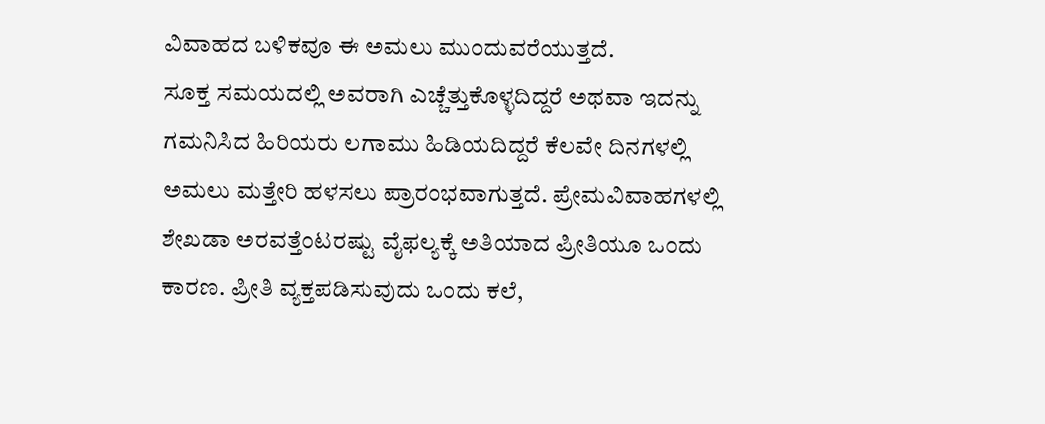ವಿವಾಹದ ಬಳಿಕವೂ ಈ ಅಮಲು ಮುಂದುವರೆಯುತ್ತದೆ.
ಸೂಕ್ತ ಸಮಯದಲ್ಲಿ ಅವರಾಗಿ ಎಚ್ಚೆತ್ತುಕೊಳ್ಳದಿದ್ದರೆ ಅಥವಾ ಇದನ್ನು ಗಮನಿಸಿದ ಹಿರಿಯರು ಲಗಾಮು ಹಿಡಿಯದಿದ್ದರೆ ಕೆಲವೇ ದಿನಗಳಲ್ಲಿ ಅಮಲು ಮತ್ತೇರಿ ಹಳಸಲು ಪ್ರಾರಂಭವಾಗುತ್ತದೆ. ಪ್ರೇಮವಿವಾಹಗಳಲ್ಲಿ ಶೇಖಡಾ ಅರವತ್ತೆಂಟರಷ್ಟು ವೈಫಲ್ಯಕ್ಕೆ ಅತಿಯಾದ ಪ್ರೀತಿಯೂ ಒಂದು ಕಾರಣ. ಪ್ರೀತಿ ವ್ಯಕ್ತಪಡಿಸುವುದು ಒಂದು ಕಲೆ,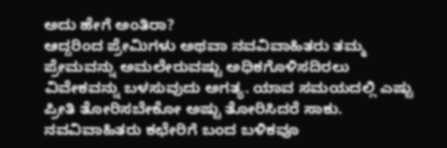ಅದು ಹೇಗೆ ಅಂತಿರಾ?
ಆದ್ದರಿಂದ ಪ್ರೇಮಿಗಳು ಅಥವಾ ನವವಿವಾಹಿತರು ತಮ್ಮ ಪ್ರೇಮವನ್ನು ಅಮಲೇರುವಷ್ಟು ಅಧಿಕಗೊಳಿಸದಿರಲು ವಿವೇಕವನ್ನು ಬಳಸುವುದು ಅಗತ್ಯ. ಯಾವ ಸಮಯದಲ್ಲಿ ಎಷ್ಟು ಪ್ರೀತಿ ತೋರಿಸಬೇಕೋ ಅಷ್ಟು ತೋರಿಸಿದರೆ ಸಾಕು. ನವವಿವಾಹಿತರು ಕಛೇರಿಗೆ ಬಂದ ಬಳಿಕವೂ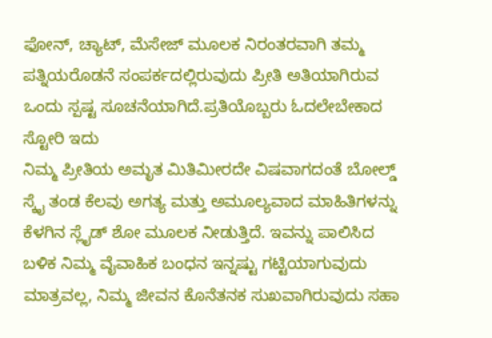ಫೋನ್, ಚ್ಯಾಟ್, ಮೆಸೇಜ್ ಮೂಲಕ ನಿರಂತರವಾಗಿ ತಮ್ಮ ಪತ್ನಿಯರೊಡನೆ ಸಂಪರ್ಕದಲ್ಲಿರುವುದು ಪ್ರೀತಿ ಅತಿಯಾಗಿರುವ ಒಂದು ಸ್ಪಷ್ಟ ಸೂಚನೆಯಾಗಿದೆ.ಪ್ರತಿಯೊಬ್ಬರು ಓದಲೇಬೇಕಾದ ಸ್ಟೋರಿ ಇದು
ನಿಮ್ಮ ಪ್ರೀತಿಯ ಅಮೃತ ಮಿತಿಮೀರದೇ ವಿಷವಾಗದಂತೆ ಬೋಲ್ಡ್ ಸ್ಕೈ ತಂಡ ಕೆಲವು ಅಗತ್ಯ ಮತ್ತು ಅಮೂಲ್ಯವಾದ ಮಾಹಿತಿಗಳನ್ನು ಕೆಳಗಿನ ಸ್ಲೈಡ್ ಶೋ ಮೂಲಕ ನೀಡುತ್ತಿದೆ. ಇವನ್ನು ಪಾಲಿಸಿದ ಬಳಿಕ ನಿಮ್ಮ ವೈವಾಹಿಕ ಬಂಧನ ಇನ್ನಷ್ಟು ಗಟ್ಟಿಯಾಗುವುದು ಮಾತ್ರವಲ್ಲ, ನಿಮ್ಮ ಜೀವನ ಕೊನೆತನಕ ಸುಖವಾಗಿರುವುದು ಸಹಾ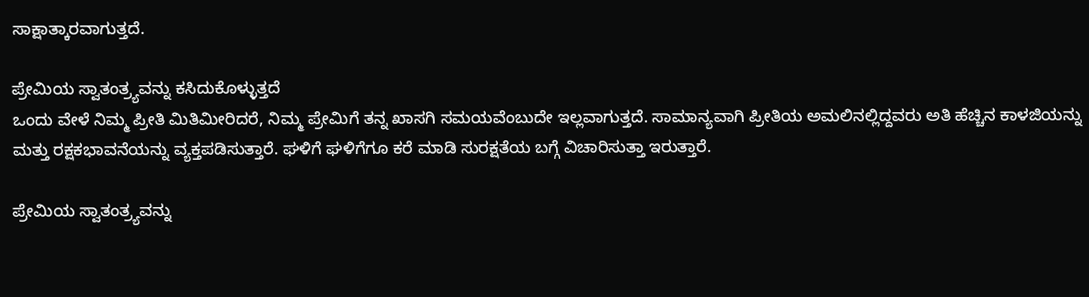ಸಾಕ್ಷಾತ್ಕಾರವಾಗುತ್ತದೆ.

ಪ್ರೇಮಿಯ ಸ್ವಾತಂತ್ರ್ಯವನ್ನು ಕಸಿದುಕೊಳ್ಳುತ್ತದೆ
ಒಂದು ವೇಳೆ ನಿಮ್ಮ ಪ್ರೀತಿ ಮಿತಿಮೀರಿದರೆ, ನಿಮ್ಮ ಪ್ರೇಮಿಗೆ ತನ್ನ ಖಾಸಗಿ ಸಮಯವೆಂಬುದೇ ಇಲ್ಲವಾಗುತ್ತದೆ. ಸಾಮಾನ್ಯವಾಗಿ ಪ್ರೀತಿಯ ಅಮಲಿನಲ್ಲಿದ್ದವರು ಅತಿ ಹೆಚ್ಚಿನ ಕಾಳಜಿಯನ್ನು ಮತ್ತು ರಕ್ಷಕಭಾವನೆಯನ್ನು ವ್ಯಕ್ತಪಡಿಸುತ್ತಾರೆ. ಘಳಿಗೆ ಘಳಿಗೆಗೂ ಕರೆ ಮಾಡಿ ಸುರಕ್ಷತೆಯ ಬಗ್ಗೆ ವಿಚಾರಿಸುತ್ತಾ ಇರುತ್ತಾರೆ.

ಪ್ರೇಮಿಯ ಸ್ವಾತಂತ್ರ್ಯವನ್ನು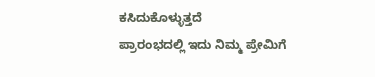ಕಸಿದುಕೊಳ್ಳುತ್ತದೆ
ಪ್ರಾರಂಭದಲ್ಲಿ ಇದು ನಿಮ್ಮ ಪ್ರೇಮಿಗೆ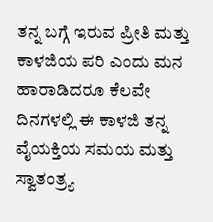ತನ್ನ ಬಗ್ಗೆ ಇರುವ ಪ್ರೀತಿ ಮತ್ತು ಕಾಳಜಿಯ ಪರಿ ಎಂದು ಮನ ಹಾರಾಡಿದರೂ ಕೆಲವೇ ದಿನಗಳಲ್ಲಿ ಈ ಕಾಳಜಿ ತನ್ನ ವೈಯಕ್ತಿಯ ಸಮಯ ಮತ್ತು ಸ್ವಾತಂತ್ರ್ಯ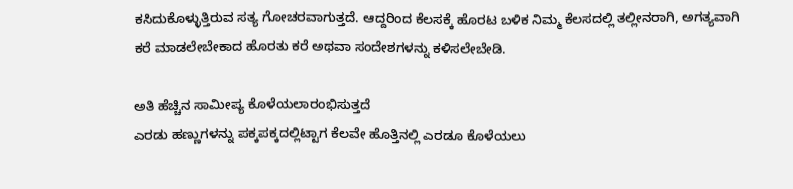ಕಸಿದುಕೊಳ್ಳುತ್ತಿರುವ ಸತ್ಯ ಗೋಚರವಾಗುತ್ತದೆ. ಆದ್ದರಿಂದ ಕೆಲಸಕ್ಕೆ ಹೊರಟ ಬಳಿಕ ನಿಮ್ಮ ಕೆಲಸದಲ್ಲಿ ತಲ್ಲೀನರಾಗಿ, ಅಗತ್ಯವಾಗಿ ಕರೆ ಮಾಡಲೇಬೇಕಾದ ಹೊರತು ಕರೆ ಅಥವಾ ಸಂದೇಶಗಳನ್ನು ಕಳಿಸಲೇಬೇಡಿ.

ಅತಿ ಹೆಚ್ಚಿನ ಸಾಮೀಪ್ಯ ಕೊಳೆಯಲಾರಂಭಿಸುತ್ತದೆ
ಎರಡು ಹಣ್ಣುಗಳನ್ನು ಪಕ್ಕಪಕ್ಕದಲ್ಲಿಟ್ಟಾಗ ಕೆಲವೇ ಹೊತ್ತಿನಲ್ಲಿ ಎರಡೂ ಕೊಳೆಯಲು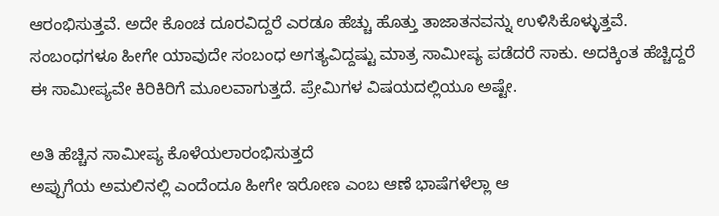ಆರಂಭಿಸುತ್ತವೆ. ಅದೇ ಕೊಂಚ ದೂರವಿದ್ದರೆ ಎರಡೂ ಹೆಚ್ಚು ಹೊತ್ತು ತಾಜಾತನವನ್ನು ಉಳಿಸಿಕೊಳ್ಳುತ್ತವೆ. ಸಂಬಂಧಗಳೂ ಹೀಗೇ ಯಾವುದೇ ಸಂಬಂಧ ಅಗತ್ಯವಿದ್ದಷ್ಟು ಮಾತ್ರ ಸಾಮೀಪ್ಯ ಪಡೆದರೆ ಸಾಕು. ಅದಕ್ಕಿಂತ ಹೆಚ್ಚಿದ್ದರೆ ಈ ಸಾಮೀಪ್ಯವೇ ಕಿರಿಕಿರಿಗೆ ಮೂಲವಾಗುತ್ತದೆ. ಪ್ರೇಮಿಗಳ ವಿಷಯದಲ್ಲಿಯೂ ಅಷ್ಟೇ.

ಅತಿ ಹೆಚ್ಚಿನ ಸಾಮೀಪ್ಯ ಕೊಳೆಯಲಾರಂಭಿಸುತ್ತದೆ
ಅಪ್ಪುಗೆಯ ಅಮಲಿನಲ್ಲಿ ಎಂದೆಂದೂ ಹೀಗೇ ಇರೋಣ ಎಂಬ ಆಣೆ ಭಾಷೆಗಳೆಲ್ಲಾ ಆ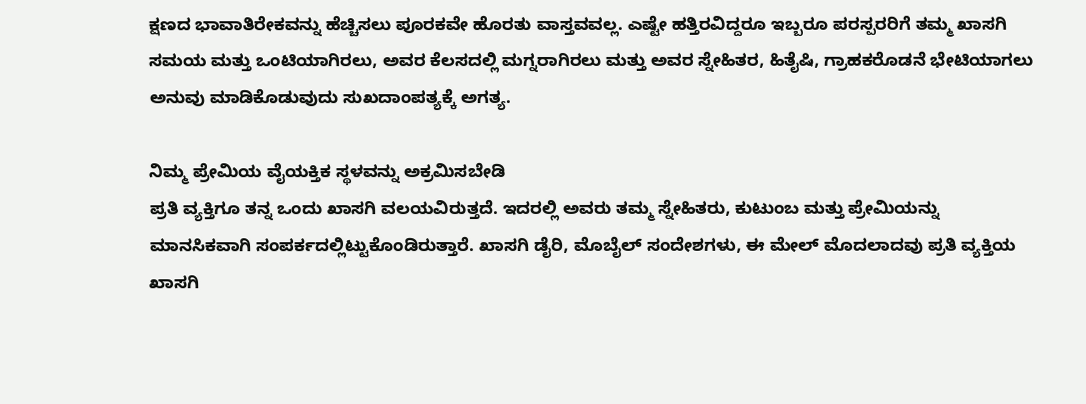ಕ್ಷಣದ ಭಾವಾತಿರೇಕವನ್ನು ಹೆಚ್ಚಿಸಲು ಪೂರಕವೇ ಹೊರತು ವಾಸ್ತವವಲ್ಲ. ಎಷ್ಟೇ ಹತ್ತಿರವಿದ್ದರೂ ಇಬ್ಬರೂ ಪರಸ್ಪರರಿಗೆ ತಮ್ಮ ಖಾಸಗಿ ಸಮಯ ಮತ್ತು ಒಂಟಿಯಾಗಿರಲು, ಅವರ ಕೆಲಸದಲ್ಲಿ ಮಗ್ನರಾಗಿರಲು ಮತ್ತು ಅವರ ಸ್ನೇಹಿತರ, ಹಿತೈಷಿ, ಗ್ರಾಹಕರೊಡನೆ ಭೇಟಿಯಾಗಲು ಅನುವು ಮಾಡಿಕೊಡುವುದು ಸುಖದಾಂಪತ್ಯಕ್ಕೆ ಅಗತ್ಯ.

ನಿಮ್ಮ ಪ್ರೇಮಿಯ ವೈಯಕ್ತಿಕ ಸ್ಥಳವನ್ನು ಅಕ್ರಮಿಸಬೇಡಿ
ಪ್ರತಿ ವ್ಯಕ್ತಿಗೂ ತನ್ನ ಒಂದು ಖಾಸಗಿ ವಲಯವಿರುತ್ತದೆ. ಇದರಲ್ಲಿ ಅವರು ತಮ್ಮ ಸ್ನೇಹಿತರು, ಕುಟುಂಬ ಮತ್ತು ಪ್ರೇಮಿಯನ್ನು ಮಾನಸಿಕವಾಗಿ ಸಂಪರ್ಕದಲ್ಲಿಟ್ಟುಕೊಂಡಿರುತ್ತಾರೆ. ಖಾಸಗಿ ಡೈರಿ, ಮೊಬೈಲ್ ಸಂದೇಶಗಳು, ಈ ಮೇಲ್ ಮೊದಲಾದವು ಪ್ರತಿ ವ್ಯಕ್ತಿಯ ಖಾಸಗಿ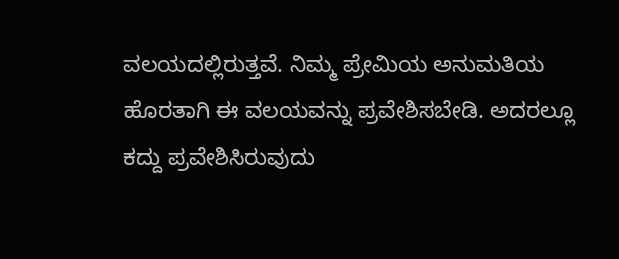ವಲಯದಲ್ಲಿರುತ್ತವೆ. ನಿಮ್ಮ ಪ್ರೇಮಿಯ ಅನುಮತಿಯ ಹೊರತಾಗಿ ಈ ವಲಯವನ್ನು ಪ್ರವೇಶಿಸಬೇಡಿ. ಅದರಲ್ಲೂ ಕದ್ದು ಪ್ರವೇಶಿಸಿರುವುದು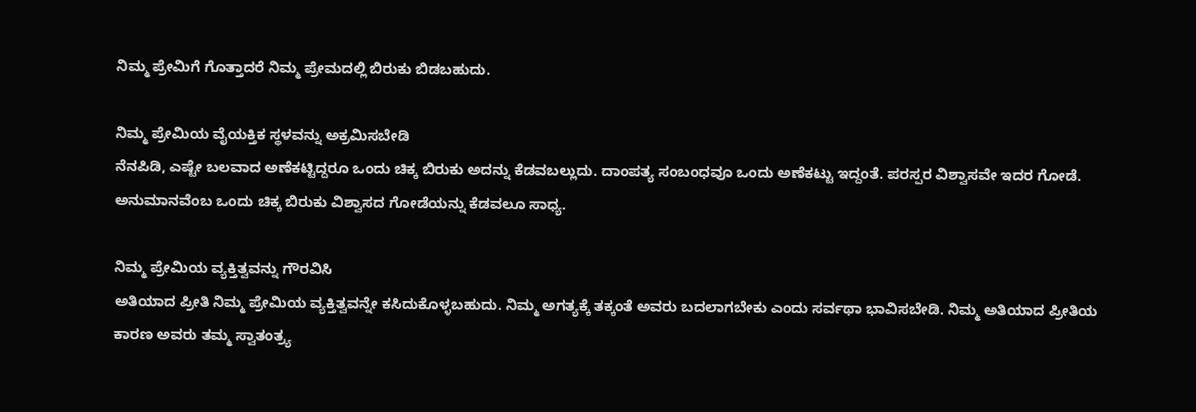ನಿಮ್ಮ ಪ್ರೇಮಿಗೆ ಗೊತ್ತಾದರೆ ನಿಮ್ಮ ಪ್ರೇಮದಲ್ಲಿ ಬಿರುಕು ಬಿಡಬಹುದು.

ನಿಮ್ಮ ಪ್ರೇಮಿಯ ವೈಯಕ್ತಿಕ ಸ್ಥಳವನ್ನು ಅಕ್ರಮಿಸಬೇಡಿ
ನೆನಪಿಡಿ, ಎಷ್ಟೇ ಬಲವಾದ ಅಣೆಕಟ್ಟಿದ್ದರೂ ಒಂದು ಚಿಕ್ಕ ಬಿರುಕು ಅದನ್ನು ಕೆಡವಬಲ್ಲುದು. ದಾಂಪತ್ಯ ಸಂಬಂಧವೂ ಒಂದು ಅಣೆಕಟ್ಟು ಇದ್ದಂತೆ. ಪರಸ್ಪರ ವಿಶ್ವಾಸವೇ ಇದರ ಗೋಡೆ. ಅನುಮಾನವೆಂಬ ಒಂದು ಚಿಕ್ಕ ಬಿರುಕು ವಿಶ್ವಾಸದ ಗೋಡೆಯನ್ನು ಕೆಡವಲೂ ಸಾಧ್ಯ.

ನಿಮ್ಮ ಪ್ರೇಮಿಯ ವ್ಯಕ್ತಿತ್ವವನ್ನು ಗೌರವಿಸಿ
ಅತಿಯಾದ ಪ್ರೀತಿ ನಿಮ್ಮ ಪ್ರೇಮಿಯ ವ್ಯಕ್ತಿತ್ವವನ್ನೇ ಕಸಿದುಕೊಳ್ಳಬಹುದು. ನಿಮ್ಮ ಅಗತ್ಯಕ್ಕೆ ತಕ್ಕಂತೆ ಅವರು ಬದಲಾಗಬೇಕು ಎಂದು ಸರ್ವಥಾ ಭಾವಿಸಬೇಡಿ. ನಿಮ್ಮ ಅತಿಯಾದ ಪ್ರೀತಿಯ ಕಾರಣ ಅವರು ತಮ್ಮ ಸ್ವಾತಂತ್ರ್ಯ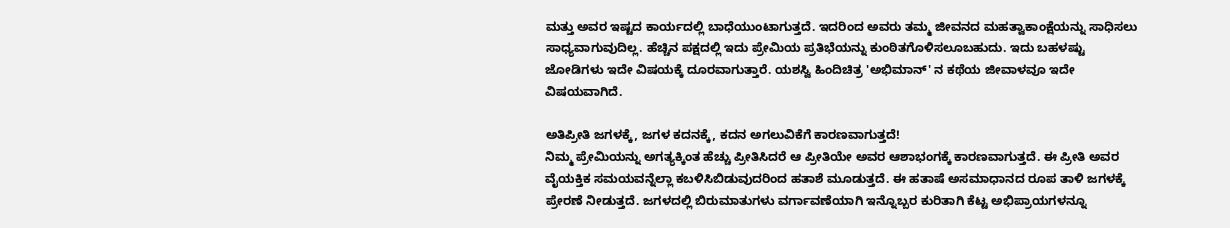ಮತ್ತು ಅವರ ಇಷ್ಟದ ಕಾರ್ಯದಲ್ಲಿ ಬಾಧೆಯುಂಟಾಗುತ್ತದೆ. ಇದರಿಂದ ಅವರು ತಮ್ಮ ಜೀವನದ ಮಹತ್ವಾಕಾಂಕ್ಷೆಯನ್ನು ಸಾಧಿಸಲು ಸಾಧ್ಯವಾಗುವುದಿಲ್ಲ. ಹೆಚ್ಚಿನ ಪಕ್ಷದಲ್ಲಿ ಇದು ಪ್ರೇಮಿಯ ಪ್ರತಿಭೆಯನ್ನು ಕುಂಠಿತಗೊಳಿಸಲೂಬಹುದು. ಇದು ಬಹಳಷ್ಟು ಜೋಡಿಗಳು ಇದೇ ವಿಷಯಕ್ಕೆ ದೂರವಾಗುತ್ತಾರೆ. ಯಶಸ್ವಿ ಹಿಂದಿಚಿತ್ರ 'ಅಭಿಮಾನ್' ನ ಕಥೆಯ ಜೀವಾಳವೂ ಇದೇ ವಿಷಯವಾಗಿದೆ.

ಅತಿಪ್ರೀತಿ ಜಗಳಕ್ಕೆ, ಜಗಳ ಕದನಕ್ಕೆ, ಕದನ ಅಗಲುವಿಕೆಗೆ ಕಾರಣವಾಗುತ್ತದೆ!
ನಿಮ್ಮ ಪ್ರೇಮಿಯನ್ನು ಅಗತ್ಯಕ್ಕಿಂತ ಹೆಚ್ಚು ಪ್ರೀತಿಸಿದರೆ ಆ ಪ್ರೀತಿಯೇ ಅವರ ಆಶಾಭಂಗಕ್ಕೆ ಕಾರಣವಾಗುತ್ತದೆ. ಈ ಪ್ರೀತಿ ಅವರ ವೈಯಕ್ತಿಕ ಸಮಯವನ್ನೆಲ್ಲಾ ಕಬಳಿಸಿಬಿಡುವುದರಿಂದ ಹತಾಶೆ ಮೂಡುತ್ತದೆ. ಈ ಹತಾಷೆ ಅಸಮಾಧಾನದ ರೂಪ ತಾಳಿ ಜಗಳಕ್ಕೆ ಪ್ರೇರಣೆ ನೀಡುತ್ತದೆ. ಜಗಳದಲ್ಲಿ ಬಿರುಮಾತುಗಳು ವರ್ಗಾವಣೆಯಾಗಿ ಇನ್ನೊಬ್ಬರ ಕುರಿತಾಗಿ ಕೆಟ್ಟ ಅಭಿಪ್ರಾಯಗಳನ್ನೂ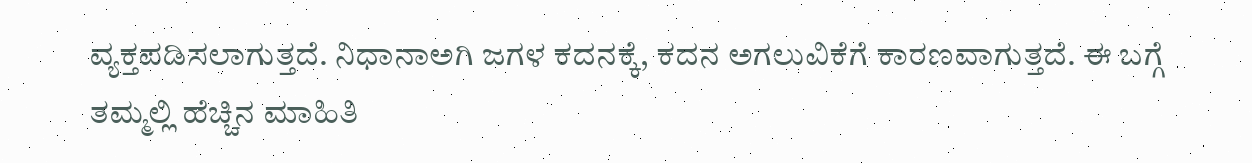ವ್ಯಕ್ತಪಡಿಸಲಾಗುತ್ತದೆ. ನಿಧಾನಾಅಗಿ ಜಗಳ ಕದನಕ್ಕೆ, ಕದನ ಅಗಲುವಿಕೆಗೆ ಕಾರಣವಾಗುತ್ತದೆ. ಈ ಬಗ್ಗೆ ತಮ್ಮಲ್ಲಿ ಹೆಚ್ಚಿನ ಮಾಹಿತಿ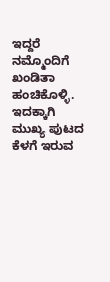ಇದ್ದರೆ ನಮ್ಮೊಂದಿಗೆ ಖಂಡಿತಾ ಹಂಚಿಕೊಳ್ಳಿ. ಇದಕ್ಕಾಗಿ ಮುಖ್ಯ ಪುಟದ ಕೆಳಗೆ ಇರುವ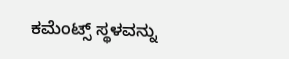ಕಮೆಂಟ್ಸ್ ಸ್ಥಳವನ್ನು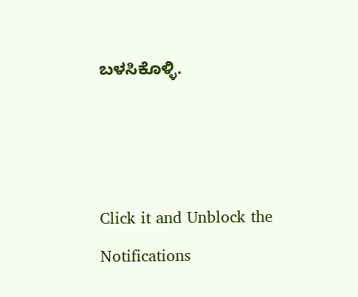ಬಳಸಿಕೊಳ್ಳಿ.



Click it and Unblock the Notifications